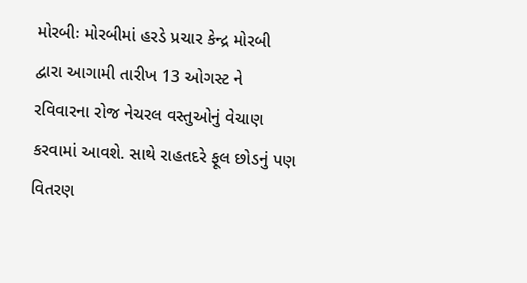મોરબીઃ મોરબીમાં હરડે પ્રચાર કેન્દ્ર મોરબી દ્વારા આગામી તારીખ 13 ઓગસ્ટ ને રવિવારના રોજ નેચરલ વસ્તુઓનું વેચાણ કરવામાં આવશે. સાથે રાહતદરે ફૂલ છોડનું પણ વિતરણ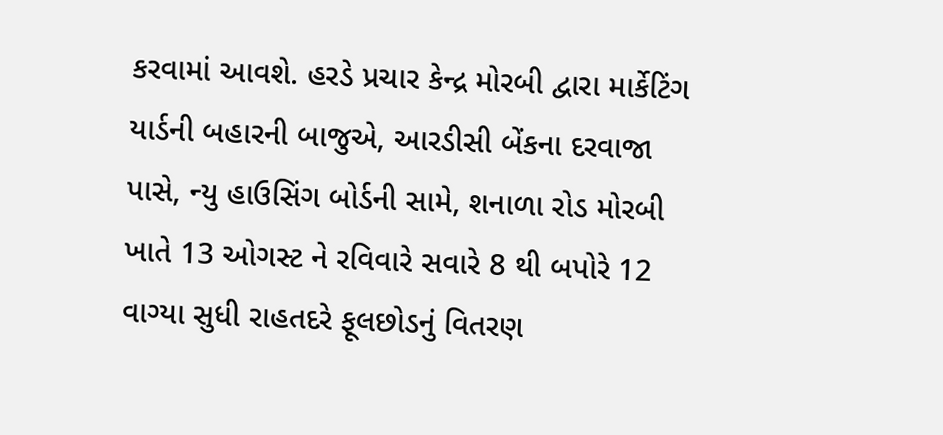કરવામાં આવશે. હરડે પ્રચાર કેન્દ્ર મોરબી દ્વારા માર્કેટિંગ યાર્ડની બહારની બાજુએ, આરડીસી બેંકના દરવાજા પાસે, ન્યુ હાઉસિંગ બોર્ડની સામે, શનાળા રોડ મોરબી ખાતે 13 ઓગસ્ટ ને રવિવારે સવારે 8 થી બપોરે 12 વાગ્યા સુધી રાહતદરે ફૂલછોડનું વિતરણ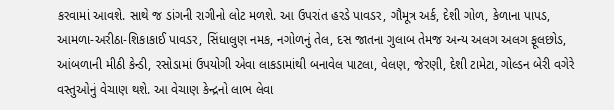કરવામાં આવશે. સાથે જ ડાંગની રાગીનો લોટ મળશે. આ ઉપરાંત હરડે પાવડર, ગૌમૂત્ર અર્ક, દેશી ગોળ, કેળાના પાપડ, આમળા-અરીઠા-શિકાકાઈ પાવડર, સિંધાલુણ નમક, નગોળનું તેલ, દસ જાતના ગુલાબ તેમજ અન્ય અલગ અલગ ફૂલછોડ, આંબળાની મીઠી કેન્ડી, રસોડામાં ઉપયોગી એવા લાકડામાંથી બનાવેલ પાટલા, વેલણ, જેરણી, દેશી ટામેટા, ગોલ્ડન બેરી વગેરે વસ્તુઓનું વેચાણ થશે. આ વેચાણ કેન્દ્રનો લાભ લેવા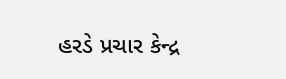હરડે પ્રચાર કેન્દ્ર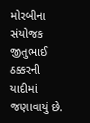મોરબીના સંયોજક જીતુભાઈ ઠક્કરની યાદીમાં જણાવાયું છે.